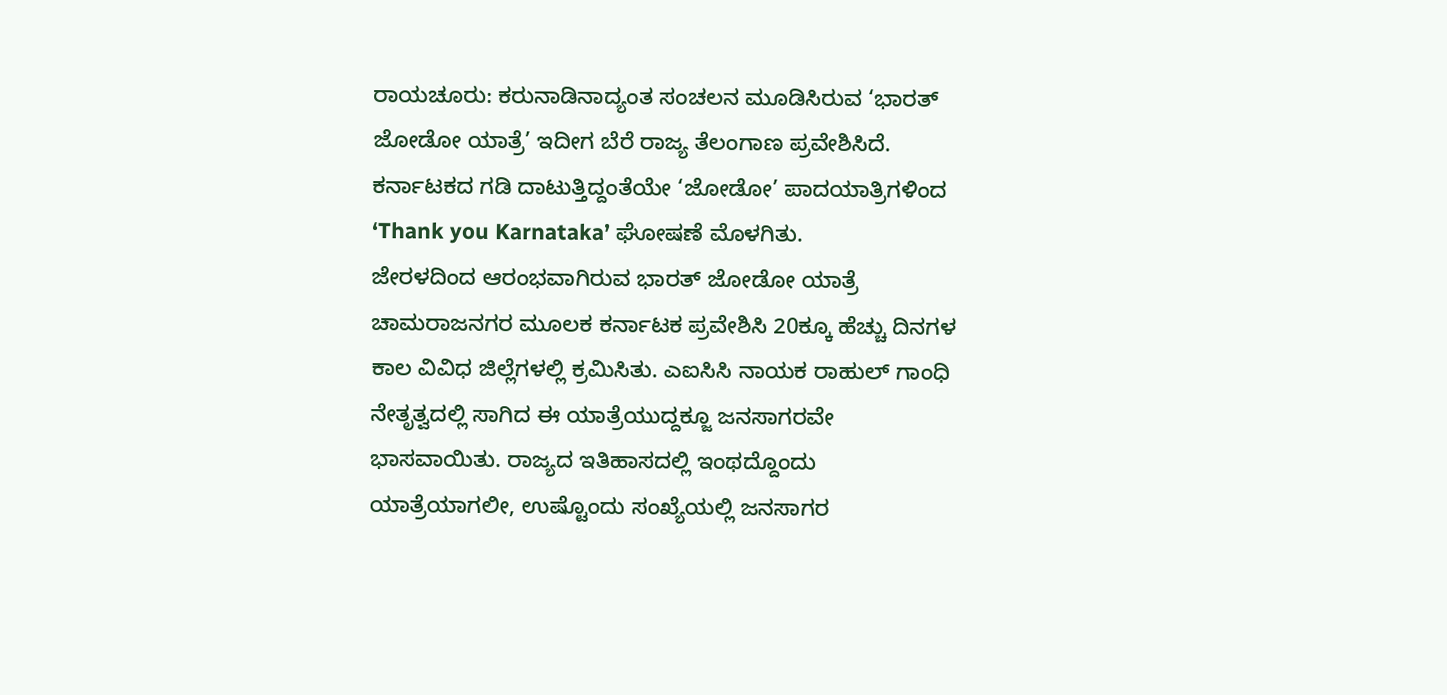ರಾಯಚೂರು: ಕರುನಾಡಿನಾದ್ಯಂತ ಸಂಚಲನ ಮೂಡಿಸಿರುವ ‘ಭಾರತ್ ಜೋಡೋ ಯಾತ್ರೆ’ ಇದೀಗ ಬೆರೆ ರಾಜ್ಯ ತೆಲಂಗಾಣ ಪ್ರವೇಶಿಸಿದೆ. ಕರ್ನಾಟಕದ ಗಡಿ ದಾಟುತ್ತಿದ್ದಂತೆಯೇ ‘ಜೋಡೋ’ ಪಾದಯಾತ್ರಿಗಳಿಂದ ‘Thank you Karnataka’ ಘೋಷಣೆ ಮೊಳಗಿತು.
ಜೇರಳದಿಂದ ಆರಂಭವಾಗಿರುವ ಭಾರತ್ ಜೋಡೋ ಯಾತ್ರೆ ಚಾಮರಾಜನಗರ ಮೂಲಕ ಕರ್ನಾಟಕ ಪ್ರವೇಶಿಸಿ 20ಕ್ಕೂ ಹೆಚ್ಚು ದಿನಗಳ ಕಾಲ ವಿವಿಧ ಜಿಲ್ಲೆಗಳಲ್ಲಿ ಕ್ರಮಿಸಿತು. ಎಐಸಿಸಿ ನಾಯಕ ರಾಹುಲ್ ಗಾಂಧಿ ನೇತೃತ್ವದಲ್ಲಿ ಸಾಗಿದ ಈ ಯಾತ್ರೆಯುದ್ದಕ್ಜೂ ಜನಸಾಗರವೇ ಭಾಸವಾಯಿತು. ರಾಜ್ಯದ ಇತಿಹಾಸದಲ್ಲಿ ಇಂಥದ್ದೊಂದು ಯಾತ್ರೆಯಾಗಲೀ, ಉಷ್ಟೊಂದು ಸಂಖ್ಯೆಯಲ್ಲಿ ಜನಸಾಗರ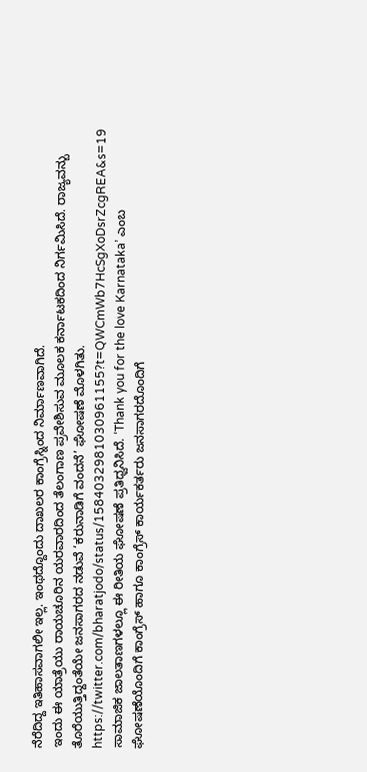ನೆರೆದಿದ್ದ ಇತಿಹಾಸವಾಗಲೀ ಇಲ್ಲ. ಇಂಥದ್ದೊಂದು ದಾಖಲರ ಕಾಂಗ್ರೆಸ್ನಿಂದ ನಿರ್ಮಾಣವಾಗಿದೆ.
ಇಂದು ಈ ಯಾತ್ರೆಯು ರಾಯಚೂರಿನ ಯರವಾರದಿಂದ ತೆಲಂಗಾಣ ಪ್ರವೇಶಿಸುವ ಮೂಲಕ ಕರ್ನಾಟಕದಿಂದ ನಿರ್ಗಮಿಸಿದೆ. ರಾಜ್ಯವನ್ಬು ತೊರೆಯುತ್ತಿದ್ದಂತೆಯೇ ಜನಸಾಗರದ ನಡುವೆ ‘ಕರುನಾಡಿಗೆ ವಂದನೆ’ ಘೋಷಣೆ ಮೊಳಗಿತು.
https://twitter.com/bharatjodo/status/1584032981030961155?t=QWCmWb7HcSgXoDsrZcgREA&s=19
ಸಾಮಾಜಿಕ ಜಾಲತಾಣಗಳಲ್ಲೂ ಈ ರೀತಿಯ ಘೋಷಣೆ ಪ್ರತಿಧ್ವನಿಸಿದೆ. ‘Thank you for the love Karnataka’ ಎಂಬ ಘೋಷಣೆಯೊಂದಿಗೆ ಕಾಂಗ್ರೆಸ್ ಹಾಗೂ ಕಾಂಗ್ರೆಸ್ ಕಾರ್ಯಕರ್ತರು ಜನಸಾಗರದೊಂದಿಗೆ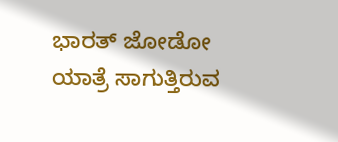ಭಾರತ್ ಜೋಡೋ ಯಾತ್ರೆ ಸಾಗುತ್ತಿರುವ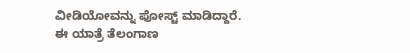ವೀಡಿಯೋವನ್ನು ಪೋಸ್ಟ್ ಮಾಡಿದ್ದಾರೆ.
ಈ ಯಾತ್ರೆ ತೆಲಂಗಾಣ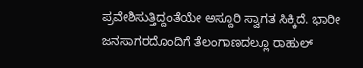ಪ್ರವೇಶಿಸುತ್ತಿದ್ದಂತೆಯೇ ಅಸ್ದೂರಿ ಸ್ವಾಗತ ಸಿಕ್ಕಿದೆ. ಭಾರೀ ಜನಸಾಗರದೊಂದಿಗೆ ತೆಲಂಗಾಣದಲ್ಲೂ ರಾಹುಲ್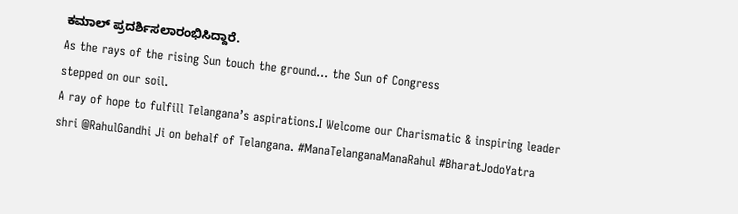ಕಮಾಲ್ ಪ್ರದರ್ಶಿಸಲಾರಂಭಿಸಿದ್ದಾರೆ.
As the rays of the rising Sun touch the ground… the Sun of Congress
stepped on our soil.
A ray of hope to fulfill Telangana’s aspirations.I Welcome our Charismatic & inspiring leader shri @RahulGandhi Ji on behalf of Telangana. #ManaTelanganaManaRahul #BharatJodoYatra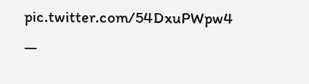pic.twitter.com/54DxuPWpw4
—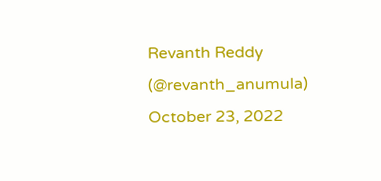Revanth Reddy (@revanth_anumula) October 23, 2022